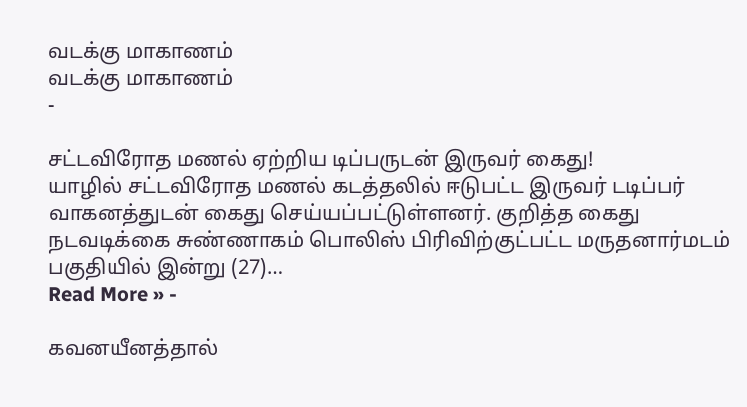வடக்கு மாகாணம்
வடக்கு மாகாணம்
-

சட்டவிரோத மணல் ஏற்றிய டிப்பருடன் இருவர் கைது!
யாழில் சட்டவிரோத மணல் கடத்தலில் ஈடுபட்ட இருவர் டடிப்பர் வாகனத்துடன் கைது செய்யப்பட்டுள்ளனர். குறித்த கைது நடவடிக்கை சுண்ணாகம் பொலிஸ் பிரிவிற்குட்பட்ட மருதனார்மடம் பகுதியில் இன்று (27)…
Read More » -

கவனயீனத்தால்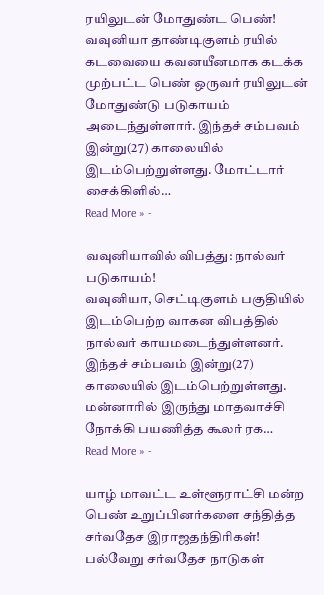ரயிலுடன் மோதுண்ட பெண்!
வவுனியா தாண்டிகுளம் ரயில் கடவையை கவனயீனமாக கடக்க முற்பட்ட பெண் ஒருவர் ரயிலுடன் மோதுண்டு படுகாயம் அடைந்துள்ளார். இந்தச் சம்பவம் இன்று(27) காலையில் இடம்பெற்றுள்ளது. மோட்டார் சைக்கிளில்…
Read More » -

வவுனியாவில் விபத்து: நால்வர் படுகாயம்!
வவுனியா, செட்டிகுளம் பகுதியில் இடம்பெற்ற வாகன விபத்தில் நால்வர் காயமடைந்துள்ளனர். இந்தச் சம்பவம் இன்று(27) காலையில் இடம்பெற்றுள்ளது. மன்னாரில் இருந்து மாதவாச்சி நோக்கி பயணித்த கூலர் ரக…
Read More » -

யாழ் மாவட்ட உள்ளூராட்சி மன்ற பெண் உறுப்பினர்களை சந்தித்த சர்வதேச இராஜதந்திரிகள்!
பல்வேறு சர்வதேச நாடுகள்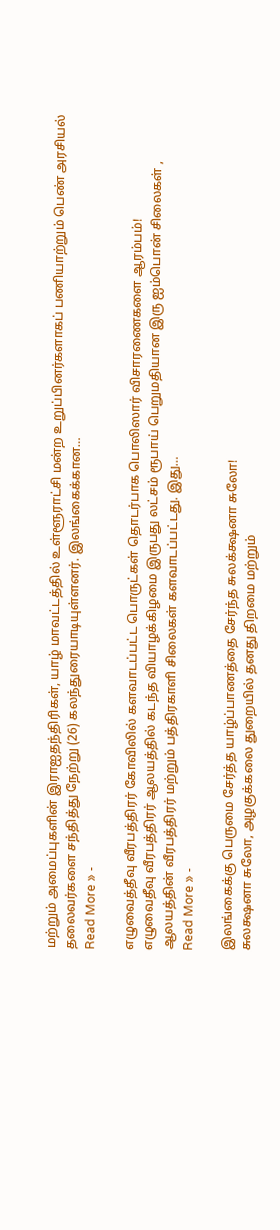மற்றும் அமைப்புகளின் இராஐதந்திரிகள், யாழ் மாவட்டத்தில் உள்ளூராட்சி மன்ற உறுப்பினர்களாகப் பணியாற்றும் பெண் அரசியல் தலைவர்களை சந்தித்து நேற்று (26) கலந்துரையாடியுள்ளனர். இலங்கைக்கான…
Read More » -

எழுவைத்தீவு வீரபத்திரர் கோவிலில் களவாடப்பட்ட பொருட்கள் தொடர்பாக பொலிஸார் விசாரணைகளை ஆரம்பம்!
எழுவைதீவு வீரபத்திரர் ஆலயத்தில் கடந்த வியாழக்கிழமை இருபது லட்சம் ரூபாய் பெறுமதியான இரு ஐம்பொன் சிலைகள் , ஆலயத்தின் வீரபத்திரர் மற்றும் பத்திரகாளி சிலைகள் களவாடப்பட்டது. இது…
Read More » -

இலங்கைக்கு பெருமை சேர்த்த யாழ்ப்பாணத்தை சேர்ந்த சுலக்க்ஷனா சுலோ!
சுலக்ஷனா சுலோ, அழகுக்கலை துறையில் தனது திறமை மற்றும்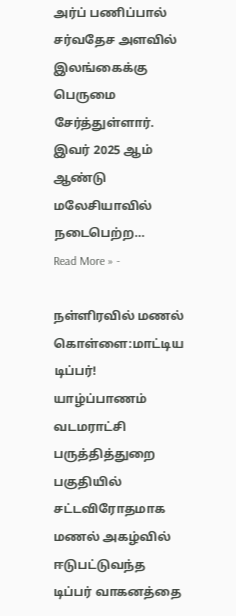அர்ப் பணிப்பால் சர்வதேச அளவில் இலங்கைக்கு பெருமை சேர்த்துள்ளார். இவர் 2025 ஆம் ஆண்டு மலேசியாவில் நடைபெற்ற…
Read More » -

நள்ளிரவில் மணல் கொள்ளை:மாட்டிய டிப்பர்!
யாழ்ப்பாணம் வடமராட்சி பருத்தித்துறை பகுதியில் சட்டவிரோதமாக மணல் அகழ்வில் ஈடுபட்டுவந்த டிப்பர் வாகனத்தை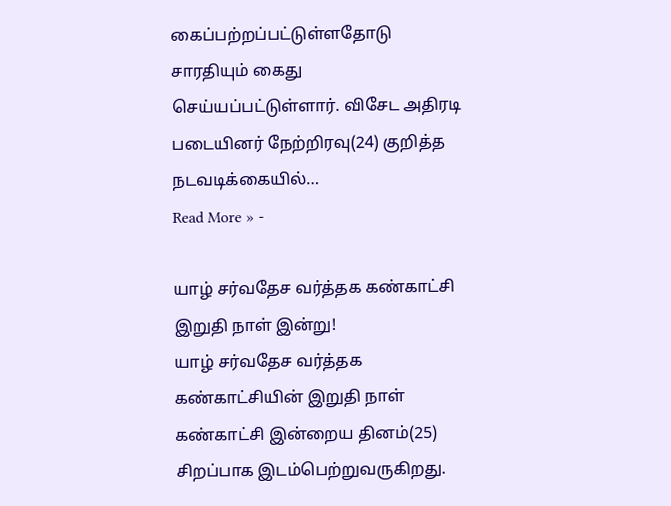கைப்பற்றப்பட்டுள்ளதோடு சாரதியும் கைது செய்யப்பட்டுள்ளார். விசேட அதிரடி படையினர் நேற்றிரவு(24) குறித்த நடவடிக்கையில்…
Read More » -

யாழ் சர்வதேச வர்த்தக கண்காட்சி இறுதி நாள் இன்று!
யாழ் சர்வதேச வர்த்தக கண்காட்சியின் இறுதி நாள் கண்காட்சி இன்றைய தினம்(25) சிறப்பாக இடம்பெற்றுவருகிறது.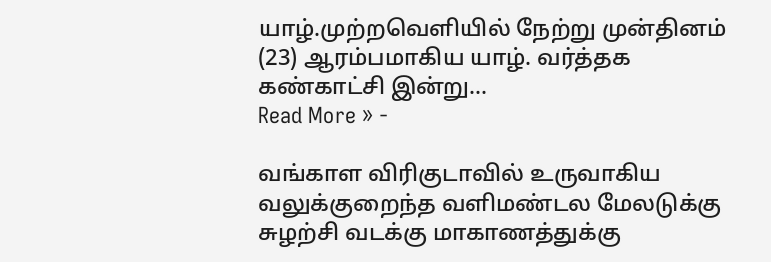யாழ்.முற்றவெளியில் நேற்று முன்தினம் (23) ஆரம்பமாகிய யாழ். வர்த்தக கண்காட்சி இன்று…
Read More » -

வங்காள விரிகுடாவில் உருவாகிய வலுக்குறைந்த வளிமண்டல மேலடுக்கு சுழற்சி வடக்கு மாகாணத்துக்கு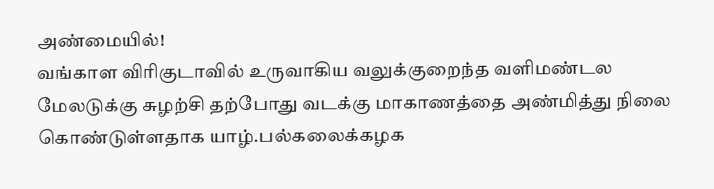அண்மையில்!
வங்காள விரிகுடாவில் உருவாகிய வலுக்குறைந்த வளிமண்டல மேலடுக்கு சுழற்சி தற்போது வடக்கு மாகாணத்தை அண்மித்து நிலை கொண்டுள்ளதாக யாழ்.பல்கலைக்கழக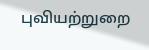புவியற்றுறை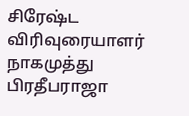சிரேஷ்ட விரிவுரையாளர் நாகமுத்து பிரதீபராஜா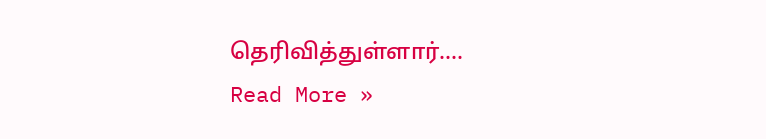தெரிவித்துள்ளார்.…
Read More »